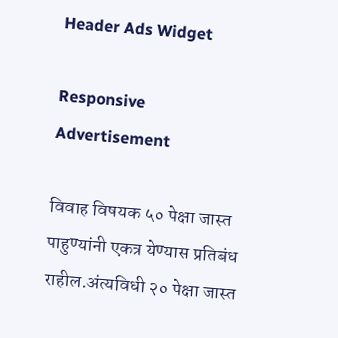Header Ads Widget

Responsive Advertisement

विवाह विषयक ५० पेक्षा जास्त पाहुण्यांनी एकत्र येण्यास प्रतिबंध राहील.अंत्यविधी २० पेक्षा जास्त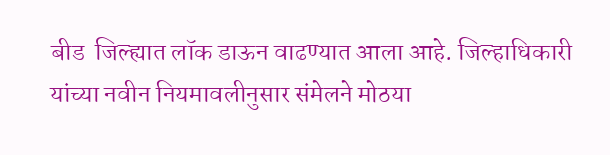बीड  जिल्ह्यात लॉक डाऊन वाढण्यात आला आहे. जिल्हाधिकारी यांच्या नवीन नियमावलीनुसार संमेलने मोठया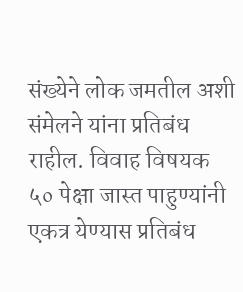संख्येने लोक जमतील अशी संमेलने यांना प्रतिबंध राहील. विवाह विषयक ५० पेक्षा जास्त पाहुण्यांनी एकत्र येण्यास प्रतिबंध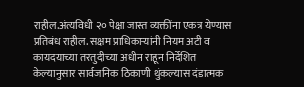राहील.अंत्यविधी २० पेक्षा जास्त व्यक्तींना एकत्र येण्यास प्रतिबंध राहील. सक्षम प्राधिकाऱ्यांनी नियम अटी व कायदयाच्या तरतुदीच्या अधीन राहून निर्देशित केल्यानुसार सार्वजनिक ठिकाणी थुंकल्यास दंडात्मक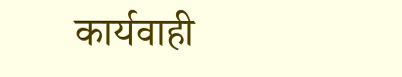कार्यवाही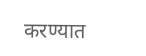करण्यात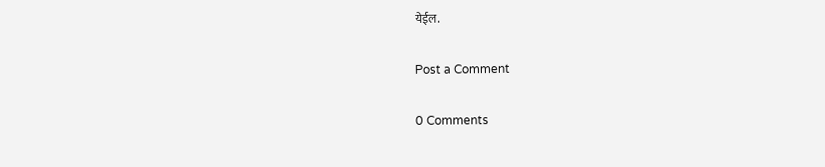येईल.

Post a Comment

0 Comments